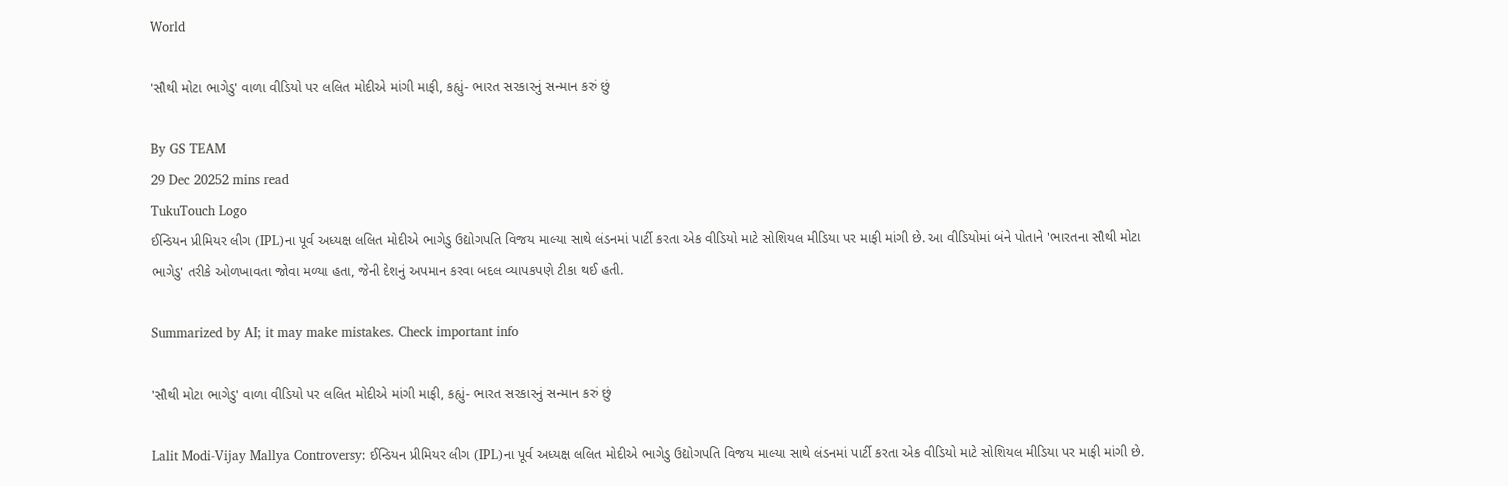World

'સૌથી મોટા ભાગેડુ' વાળા વીડિયો પર લલિત મોદીએ માંગી માફી, કહ્યું- ભારત સરકારનું સન્માન કરું છું

By GS TEAM
29 Dec 20252 mins read
TukuTouch Logo
ઈન્ડિયન પ્રીમિયર લીગ (IPL)ના પૂર્વ અધ્યક્ષ લલિત મોદીએ ભાગેડુ ઉદ્યોગપતિ વિજય માલ્યા સાથે લંડનમાં પાર્ટી કરતા એક વીડિયો માટે સોશિયલ મીડિયા પર માફી માંગી છે. આ વીડિયોમાં બંને પોતાને 'ભારતના સૌથી મોટા ભાગેડુ' તરીકે ઓળખાવતા જોવા મળ્યા હતા, જેની દેશનું અપમાન કરવા બદલ વ્યાપકપણે ટીકા થઈ હતી.

Summarized by AI; it may make mistakes. Check important info

'સૌથી મોટા ભાગેડુ' વાળા વીડિયો પર લલિત મોદીએ માંગી માફી, કહ્યું- ભારત સરકારનું સન્માન કરું છું

Lalit Modi-Vijay Mallya Controversy: ઈન્ડિયન પ્રીમિયર લીગ (IPL)ના પૂર્વ અધ્યક્ષ લલિત મોદીએ ભાગેડુ ઉદ્યોગપતિ વિજય માલ્યા સાથે લંડનમાં પાર્ટી કરતા એક વીડિયો માટે સોશિયલ મીડિયા પર માફી માંગી છે.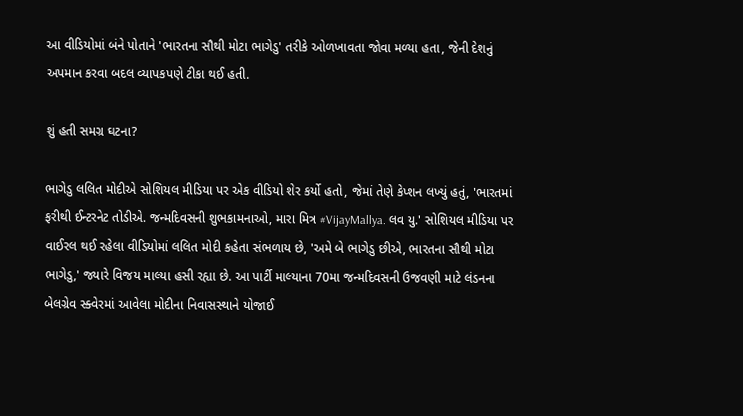આ વીડિયોમાં બંને પોતાને 'ભારતના સૌથી મોટા ભાગેડુ' તરીકે ઓળખાવતા જોવા મળ્યા હતા, જેની દેશનું અપમાન કરવા બદલ વ્યાપકપણે ટીકા થઈ હતી.

શું હતી સમગ્ર ઘટના?

ભાગેડુ લલિત મોદીએ સોશિયલ મીડિયા પર એક વીડિયો શેર કર્યો હતો, જેમાં તેણે કેપ્શન લખ્યું હતું, 'ભારતમાં ફરીથી ઈન્ટરનેટ તોડીએ. જન્મદિવસની શુભકામનાઓ, મારા મિત્ર #VijayMallya. લવ યુ.' સોશિયલ મીડિયા પર વાઈરલ થઈ રહેલા વીડિયોમાં લલિત મોદી કહેતા સંભળાય છે, 'અમે બે ભાગેડુ છીએ, ભારતના સૌથી મોટા ભાગેડુ,' જ્યારે વિજય માલ્યા હસી રહ્યા છે. આ પાર્ટી માલ્યાના 70મા જન્મદિવસની ઉજવણી માટે લંડનના બેલગ્રેવ સ્ક્વેરમાં આવેલા મોદીના નિવાસસ્થાને યોજાઈ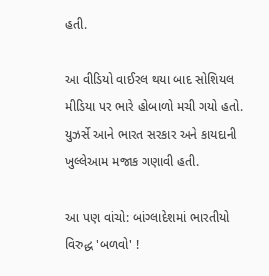હતી.

આ વીડિયો વાઈરલ થયા બાદ સોશિયલ મીડિયા પર ભારે હોબાળો મચી ગયો હતો. યુઝર્સે આને ભારત સરકાર અને કાયદાની ખુલ્લેઆમ મજાક ગણાવી હતી.

આ પણ વાંચો: બાંગ્લાદેશમાં ભારતીયો વિરુદ્ધ 'બળવો' !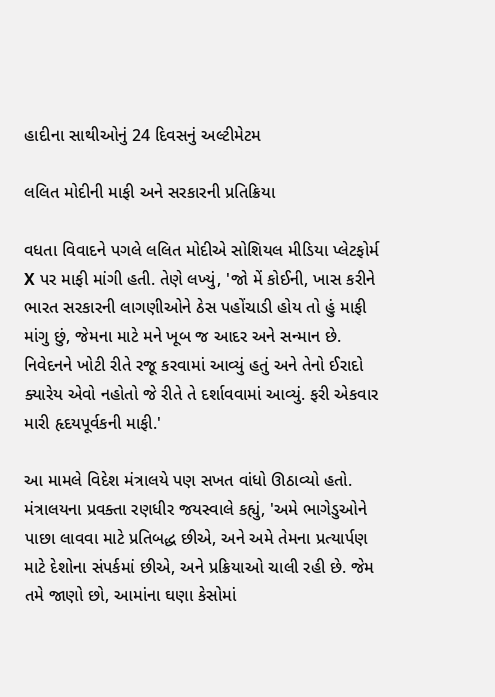હાદીના સાથીઓનું 24 દિવસનું અલ્ટીમેટમ

લલિત મોદીની માફી અને સરકારની પ્રતિક્રિયા

વધતા વિવાદને પગલે લલિત મોદીએ સોશિયલ મીડિયા પ્લેટફોર્મ X પર માફી માંગી હતી. તેણે લખ્યું, 'જો મેં કોઈની, ખાસ કરીને ભારત સરકારની લાગણીઓને ઠેસ પહોંચાડી હોય તો હું માફી માંગુ છું, જેમના માટે મને ખૂબ જ આદર અને સન્માન છે. નિવેદનને ખોટી રીતે રજૂ કરવામાં આવ્યું હતું અને તેનો ઈરાદો ક્યારેય એવો નહોતો જે રીતે તે દર્શાવવામાં આવ્યું. ફરી એકવાર મારી હૃદયપૂર્વકની માફી.'

આ મામલે વિદેશ મંત્રાલયે પણ સખત વાંધો ઊઠાવ્યો હતો. મંત્રાલયના પ્રવક્તા રણધીર જયસ્વાલે કહ્યું, 'અમે ભાગેડુઓને પાછા લાવવા માટે પ્રતિબદ્ધ છીએ, અને અમે તેમના પ્રત્યાર્પણ માટે દેશોના સંપર્કમાં છીએ, અને પ્રક્રિયાઓ ચાલી રહી છે. જેમ તમે જાણો છો, આમાંના ઘણા કેસોમાં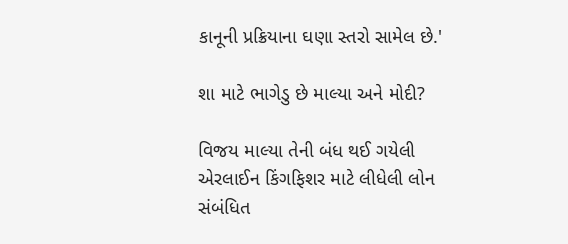કાનૂની પ્રક્રિયાના ઘણા સ્તરો સામેલ છે.'

શા માટે ભાગેડુ છે માલ્યા અને મોદી?

વિજય માલ્યા તેની બંધ થઈ ગયેલી એરલાઈન કિંગફિશર માટે લીધેલી લોન સંબંધિત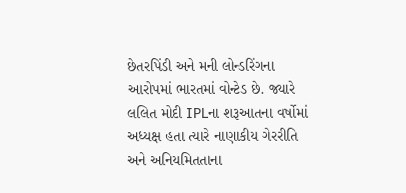છેતરપિંડી અને મની લોન્ડરિંગના આરોપમાં ભારતમાં વોન્ટેડ છે. જ્યારે લલિત મોદી IPLના શરૂઆતના વર્ષોમાં અધ્યક્ષ હતા ત્યારે નાણાકીય ગેરરીતિ અને અનિયમિતતાના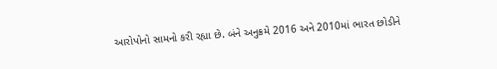આરોપોનો સામનો કરી રહ્યા છે. બંને અનુક્રમે 2016 અને 2010માં ભારત છોડીને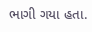ભાગી ગયા હતા.